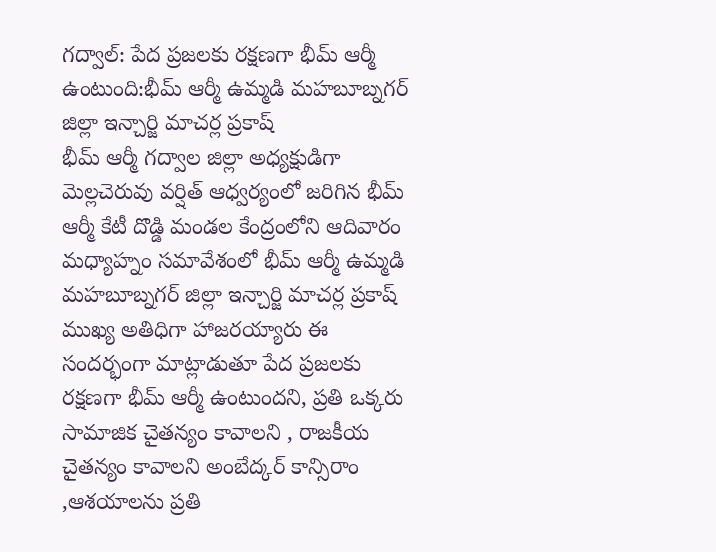గద్వాల్: పేద ప్రజలకు రక్షణగా భీమ్ ఆర్మీ ఉంటుంది:భీమ్ ఆర్మీ ఉమ్మడి మహబూబ్నగర్ జిల్లా ఇన్చార్జి మాచర్ల ప్రకాష్
భీమ్ ఆర్మీ గద్వాల జిల్లా అధ్యక్షుడిగా మెల్లచెరువు వర్షిత్ ఆధ్వర్యంలో జరిగిన భీమ్ ఆర్మీ కేటీ దొడ్డి మండల కేంద్రంలోని ఆదివారం మధ్యాహ్నం సమావేశంలో భీమ్ ఆర్మీ ఉమ్మడి మహబూబ్నగర్ జిల్లా ఇన్చార్జి మాచర్ల ప్రకాష్ ముఖ్య అతిధిగా హాజరయ్యారు ఈ సందర్భంగా మాట్లాడుతూ పేద ప్రజలకు రక్షణగా భీమ్ ఆర్మీ ఉంటుందని, ప్రతి ఒక్కరు సామాజిక చైతన్యం కావాలని , రాజకీయ చైతన్యం కావాలని అంబేద్కర్ కాన్సిరాం ,ఆశయాలను ప్రతి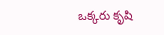ఒక్కరు కృషి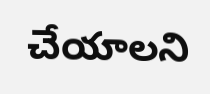చేయాలని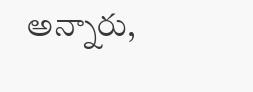అన్నారు,